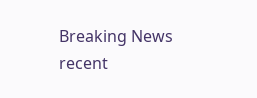Breaking News
recent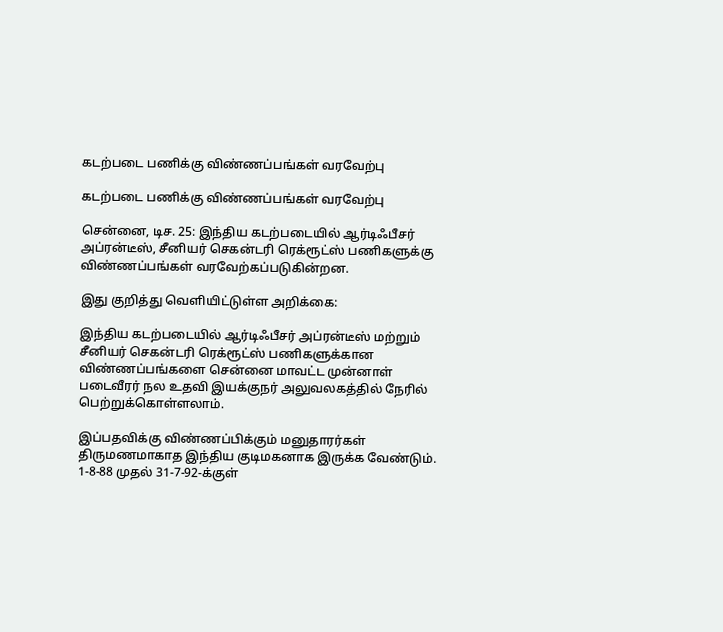கடற்படை பணிக்கு விண்ணப்பங்கள் வரவேற்பு

கடற்படை பணிக்கு விண்ணப்பங்கள் வரவேற்பு

சென்னை, டிச. 25: இந்திய கடற்படையில் ஆர்டிஃபீசர் அப்ரன்டீஸ், சீனியர் செகன்டரி ரெக்ரூட்ஸ் பணிகளுக்கு விண்ணப்பங்கள் வரவேற்கப்படுகின்றன.

இது குறித்து வெளியிட்டுள்ள அறிக்கை:

இந்திய கடற்படையில் ஆர்டிஃபீசர் அப்ரன்டீஸ் மற்றும் சீனியர் செகன்டரி ரெக்ரூட்ஸ் பணிகளுக்கான விண்ணப்பங்களை சென்னை மாவட்ட முன்னாள் படைவீரர் நல உதவி இயக்குநர் அலுவலகத்தில் நேரில் பெற்றுக்கொள்ளலாம்.

இப்பதவிக்கு விண்ணப்பிக்கும் மனுதாரர்கள் திருமணமாகாத இந்திய குடிமகனாக இருக்க வேண்டும். 1-8-88 முதல் 31-7-92-க்குள்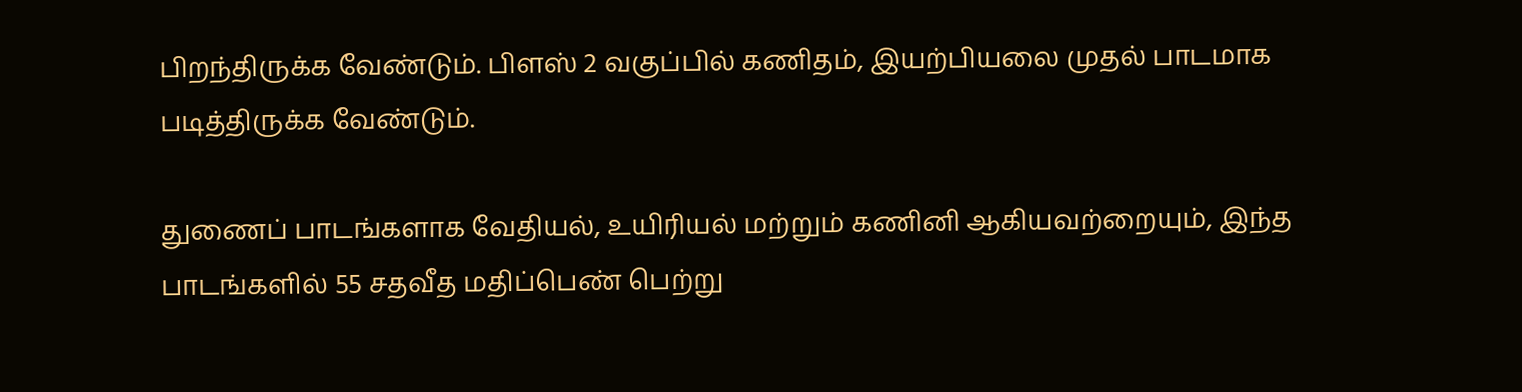பிறந்திருக்க வேண்டும். பிளஸ் 2 வகுப்பில் கணிதம், இயற்பியலை முதல் பாடமாக படித்திருக்க வேண்டும்.

துணைப் பாடங்களாக வேதியல், உயிரியல் மற்றும் கணினி ஆகியவற்றையும், இந்த பாடங்களில் 55 சதவீத மதிப்பெண் பெற்று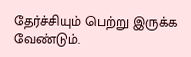தேர்ச்சியும் பெற்று இருக்க வேண்டும்.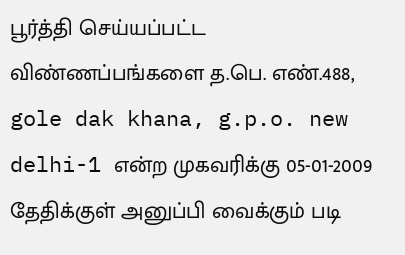பூர்த்தி செய்யப்பட்ட விண்ணப்பங்களை த.பெ. எண்.488, gole dak khana, g.p.o. new delhi-1 என்ற முகவரிக்கு 05-01-2009 தேதிக்குள் அனுப்பி வைக்கும் படி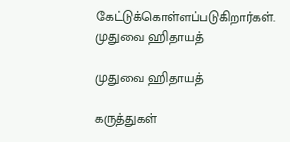கேட்டுக்கொள்ளப்படுகிறார்கள்.
முதுவை ஹிதாயத்

முதுவை ஹிதாயத்

கருத்துகள்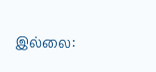இல்லை: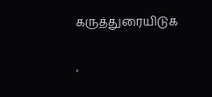கருத்துரையிடுக

'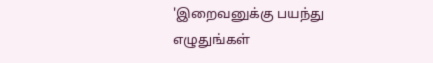'இறைவனுக்கு பயந்து எழுதுங்கள்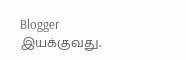Blogger இயக்குவது.